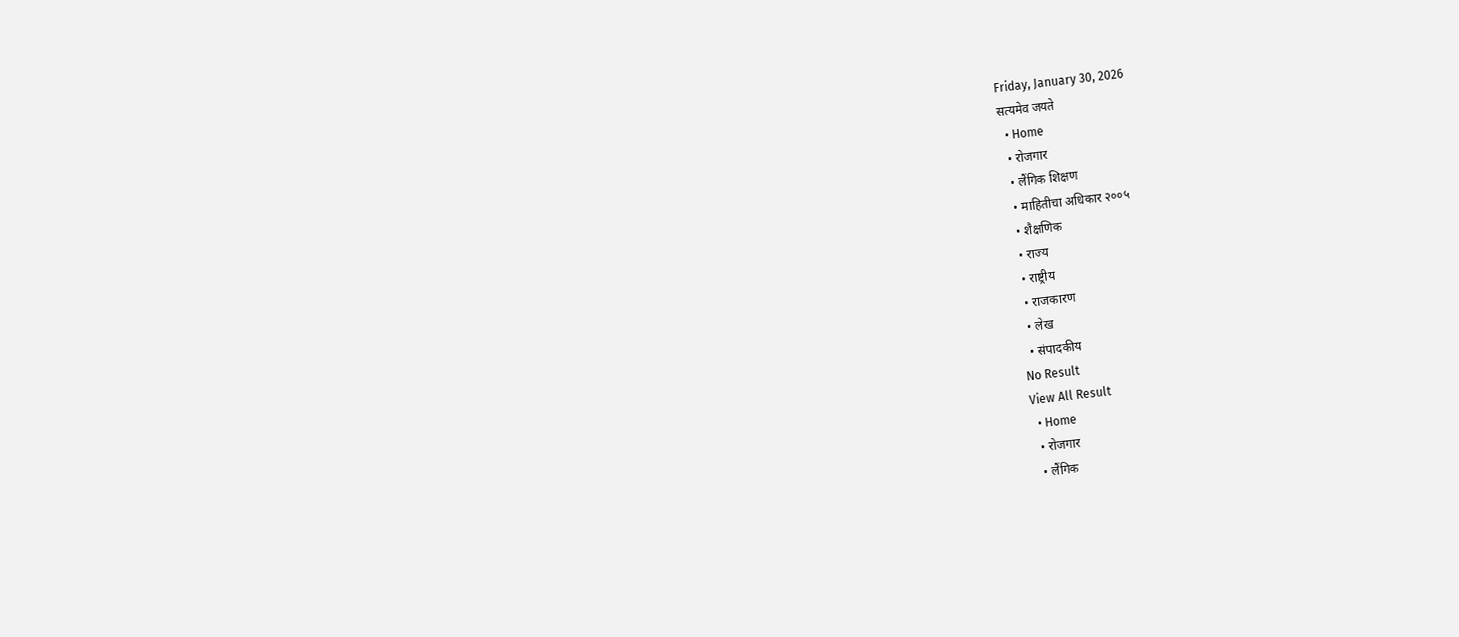Friday, January 30, 2026
सत्यमेव जयते
  • Home
  • रोजगार
  • लैंगिक शिक्षण
  • माहितीचा अधिकार २००५
  • शैक्षणिक
  • राज्य
  • राष्ट्रीय
  • राजकारण
  • लेख
  • संपादकीय
No Result
View All Result
  • Home
  • रोजगार
  • लैंगिक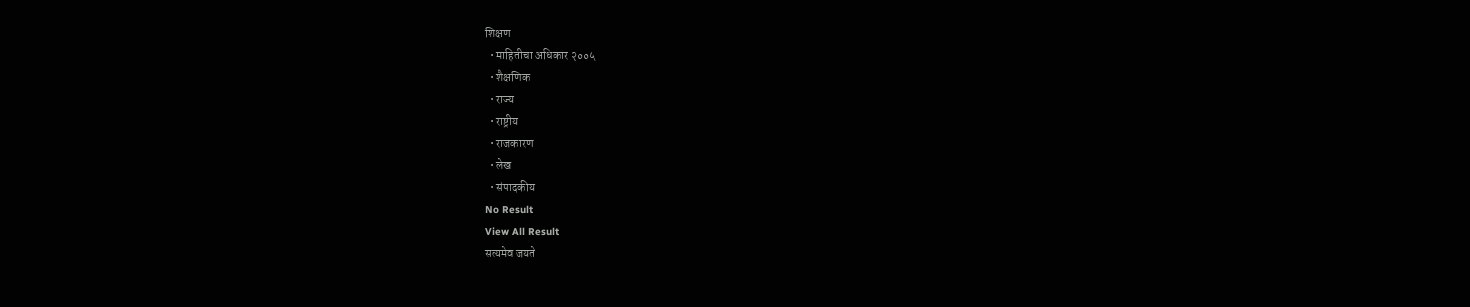शिक्षण
  • माहितीचा अधिकार २००५
  • शैक्षणिक
  • राज्य
  • राष्ट्रीय
  • राजकारण
  • लेख
  • संपादकीय
No Result
View All Result
सत्यमेव जयते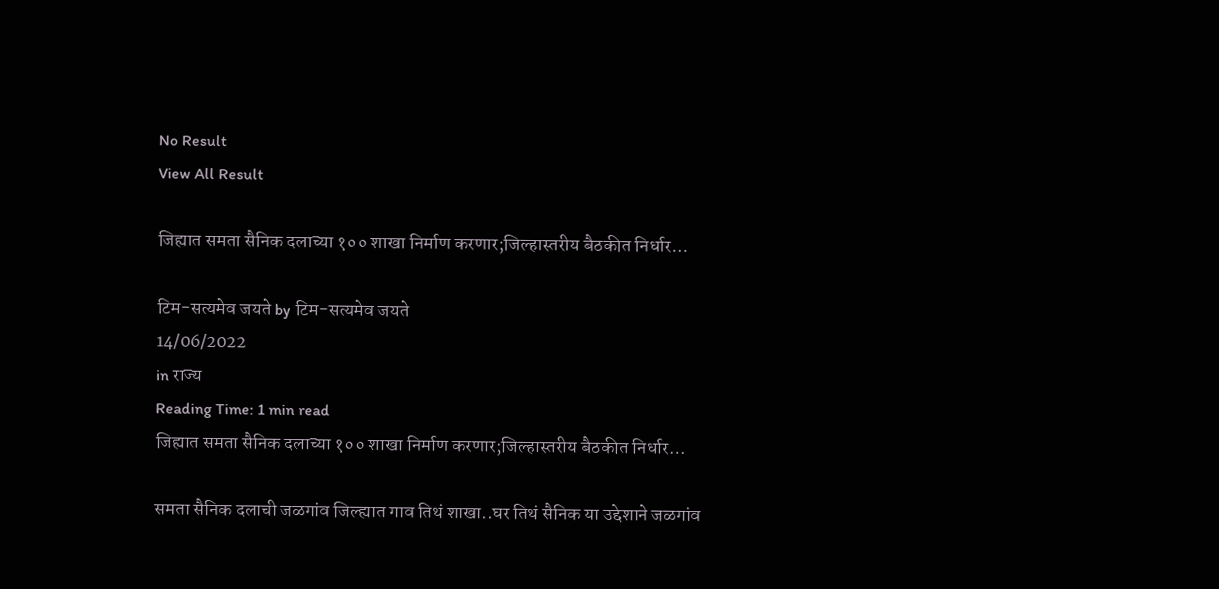No Result
View All Result

जिह्यात समता सैनिक दलाच्या १०० शाखा निर्माण करणार;जिल्हास्तरीय बैठकीत निर्धार…

टिम-सत्यमेव जयते by टिम-सत्यमेव जयते
14/06/2022
in राज्य
Reading Time: 1 min read
जिह्यात समता सैनिक दलाच्या १०० शाखा निर्माण करणार;जिल्हास्तरीय बैठकीत निर्धार…

समता सैनिक दलाची जळगांव जिल्ह्यात गाव तिथं शाखा..घर तिथं सैनिक या उद्देशाने जळगांव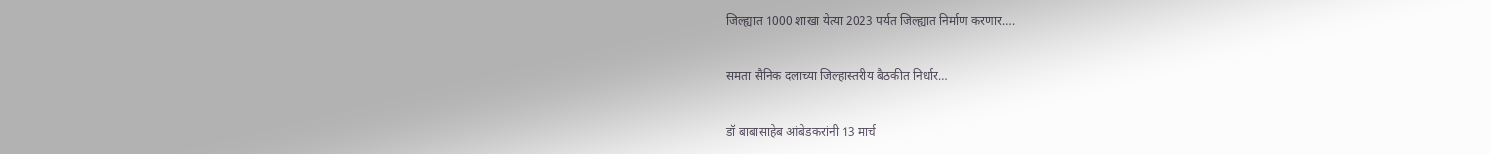जिल्ह्यात 1000 शाखा येत्या 2023 पर्यत जिल्ह्यात निर्माण करणार….

समता सैनिक दलाच्या जिल्हास्तरीय बैठकीत निर्धार…

डॉ बाबासाहेब आंबेडकरांनी 13 मार्च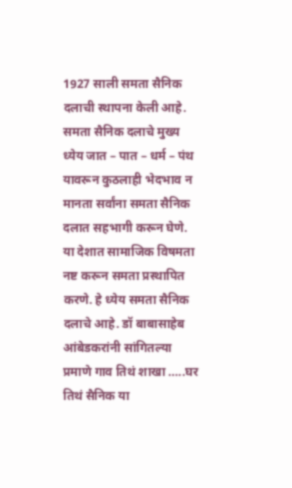1927 साली समता सैनिक दलाची स्थापना केली आहे. समता सैनिक दलाचे मुख्य ध्येय जात – पात – धर्म – पंथ यावरून कुठलाही भेदभाव न मानता सर्वांना समता सैनिक दलात सहभागी करून घेणे. या देशात सामाजिक विषमता नष्ट करून समता प्रस्थापित करणे. हे ध्येय समता सैनिक दलाचे आहे. डॉ बाबासाहेब आंबेडकरांनी सांगितल्या प्रमाणे गाव तिथं शाखा …..घर तिथं सैनिक या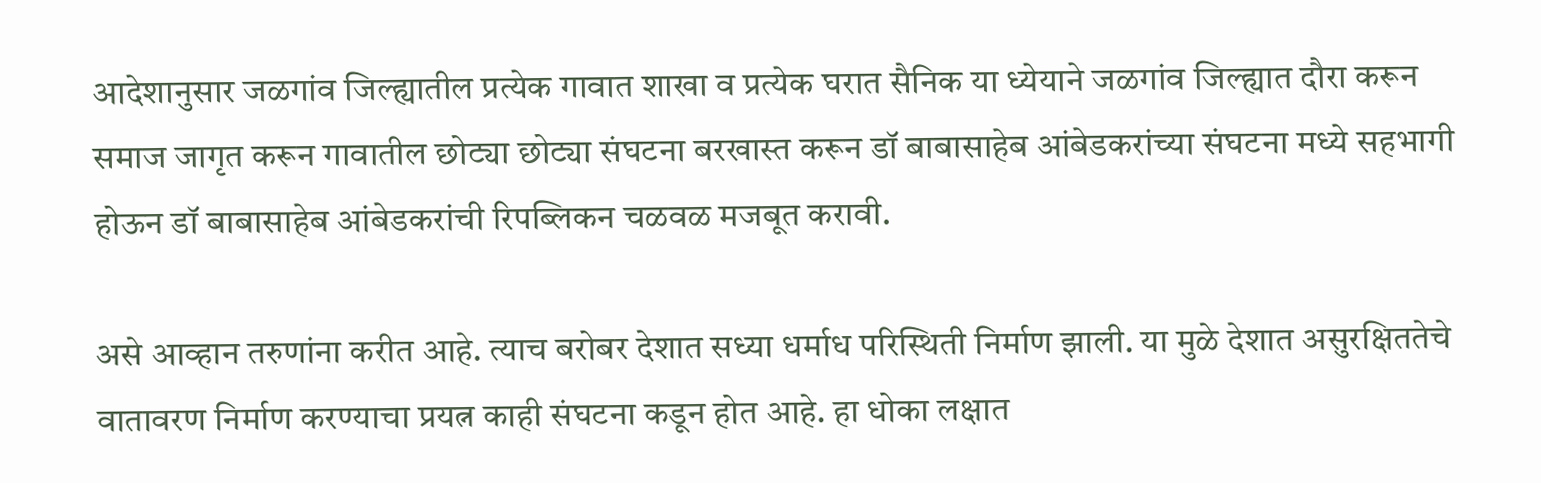आदेशानुसार जळगांव जिल्ह्यातील प्रत्येक गावात शाखा व प्रत्येक घरात सैनिक या ध्येयाने जळगांव जिल्ह्यात दौरा करून समाज जागृत करून गावातील छोट्या छोट्या संघटना बरखास्त करून डॉ बाबासाहेब आंबेडकरांच्या संघटना मध्ये सहभागी होऊन डॉ बाबासाहेब आंबेडकरांची रिपब्लिकन चळवळ मजबूत करावी.

असे आव्हान तरुणांना करीत आहे. त्याच बरोबर देशात सध्या धर्माध परिस्थिती निर्माण झाली. या मुळे देशात असुरक्षिततेचे वातावरण निर्माण करण्याचा प्रयत्न काही संघटना कडून होत आहे. हा धोका लक्षात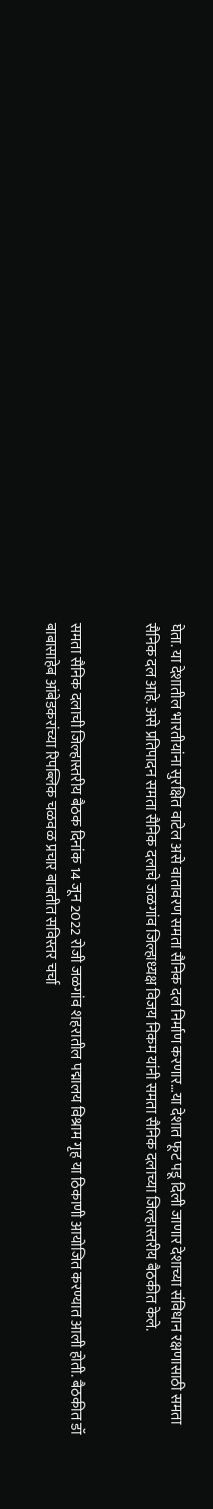घेता. या देशातील भारतीयांना सुरक्षित वाटेल असे वातावरण समता सैनिक दल निर्माण करणार…या देशात फूट पडू दिली जाणार देशाच्या संविधान रक्षणासाठी समता सैनिक दल आहे. असे प्रतिपादन समता सैनिक दलाचे जळगांव जिल्हाध्यक्ष विजय निकम यांनी समता सैनिक दलाच्या जिल्हास्तरीय बैठकीत केले.


समता सैनिक दलाची जिल्हास्तरीय बैठक दिनांक 14 जून 2022 रोजी जळगांव शहरातील पद्मालय विश्राम गृह या ठिकाणी आयोजित करण्यात आली होती. बैठकीत डॉ बाबासाहेब आंबेडकरांच्या रिपब्लिक चळवळ प्रचार बाबतीत सविस्तर चर्चा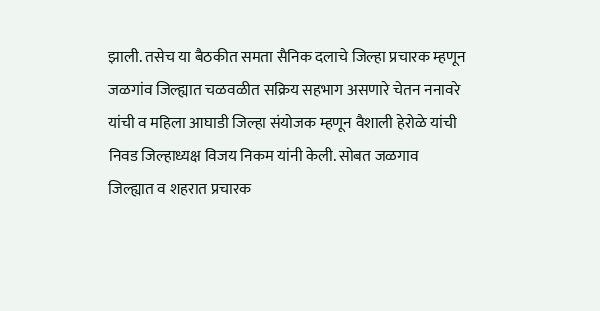झाली. तसेच या बैठकीत समता सैनिक दलाचे जिल्हा प्रचारक म्हणून जळगांव जिल्ह्यात चळवळीत सक्रिय सहभाग असणारे चेतन ननावरे यांची व महिला आघाडी जिल्हा संयोजक म्हणून वैशाली हेरोळे यांची निवड जिल्हाध्यक्ष विजय निकम यांनी केली. सोबत जळगाव जिल्ह्यात व शहरात प्रचारक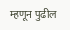म्हणून पुढील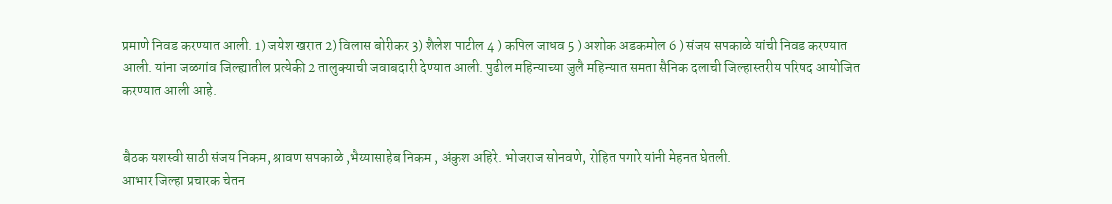प्रमाणे निवड करण्यात आली. 1) जयेश खरात 2) विलास बोरीकर 3) शैलेश पाटील 4 ) कपिल जाधव 5 ) अशोक अडकमोल 6 ) संजय सपकाळे यांची निवड करण्यात आली. यांना जळगांव जिल्ह्यातील प्रत्येकी 2 तालुक्याची जवाबदारी देण्यात आली. पुढील महिन्याच्या जुलै महिन्यात समता सैनिक दलाची जिल्हास्तरीय परिषद आयोजित करण्यात आली आहे.


बैठक यशस्वी साठी संजय निकम, श्रावण सपकाळे ,भैय्यासाहेब निकम , अंकुश अहिरे. भोजराज सोनवणे, रोहित पगारे यांनी मेहनत घेतली.
आभार जिल्हा प्रचारक चेतन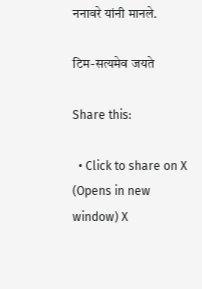ननावरे यांनी मानले.

टिम-सत्यमेव जयते

Share this:

  • Click to share on X (Opens in new window) X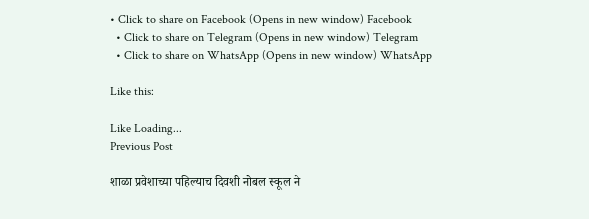• Click to share on Facebook (Opens in new window) Facebook
  • Click to share on Telegram (Opens in new window) Telegram
  • Click to share on WhatsApp (Opens in new window) WhatsApp

Like this:

Like Loading...
Previous Post

शाळा प्रवेशाच्या पहिल्याच दिवशी नोबल स्कूल ने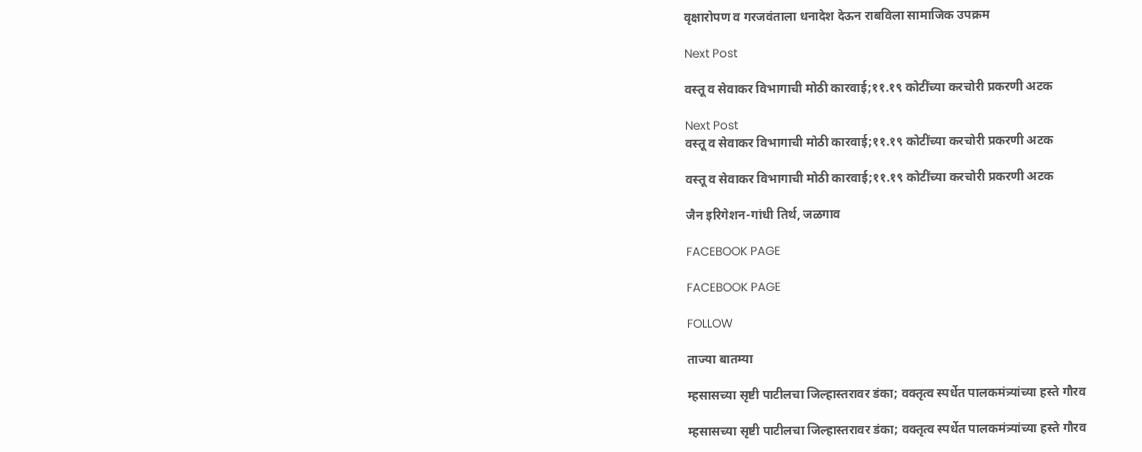वृक्षारोपण व गरजवंताला धनादेश देऊन राबविला सामाजिक उपक्रम

Next Post

वस्तू व सेवाकर विभागाची मोठी कारवाई;११.१९ कोटींच्या करचोरी प्रकरणी अटक

Next Post
वस्तू व सेवाकर विभागाची मोठी कारवाई;११.१९ कोटींच्या करचोरी प्रकरणी अटक

वस्तू व सेवाकर विभागाची मोठी कारवाई;११.१९ कोटींच्या करचोरी प्रकरणी अटक

जैन इरिगेशन-गांधी तिर्थ, जळगाव

FACEBOOK PAGE

FACEBOOK PAGE

FOLLOW

ताज्या बातम्या

म्हसासच्या सृष्टी पाटीलचा जिल्हास्तरावर डंका; वक्तृत्व स्पर्धेत पालकमंत्र्यांच्या हस्ते गौरव

म्हसासच्या सृष्टी पाटीलचा जिल्हास्तरावर डंका; वक्तृत्व स्पर्धेत पालकमंत्र्यांच्या हस्ते गौरव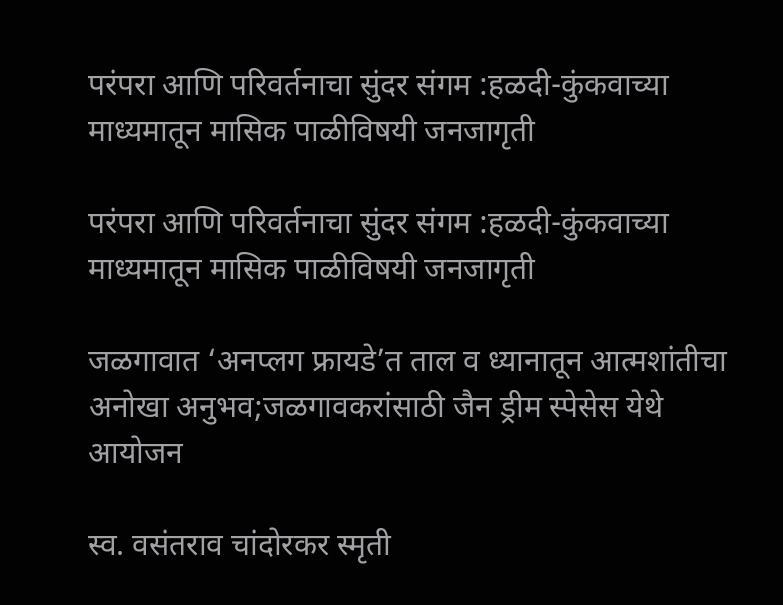परंपरा आणि परिवर्तनाचा सुंदर संगम :हळदी-कुंकवाच्या माध्यमातून मासिक पाळीविषयी जनजागृती

परंपरा आणि परिवर्तनाचा सुंदर संगम :हळदी-कुंकवाच्या माध्यमातून मासिक पाळीविषयी जनजागृती

जळगावात ‘अनप्लग फ्रायडे’त ताल व ध्यानातून आत्मशांतीचा अनोखा अनुभव;जळगावकरांसाठी जैन ड्रीम स्पेसेस येथे आयोजन

स्व. वसंतराव चांदोरकर स्मृती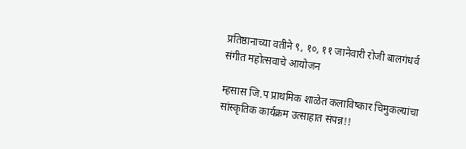प्रतिष्ठानाच्या वतीने ९, १०, ११ जानेवारी रोजी बालगंधर्व संगीत महोत्सवाचे आयोजन

म्हसास जि.प प्राथमिक शाळेत कलाविष्कार चिमुकल्यांचा सांस्कृतिक कार्यक्रम उत्साहात संपन्न!!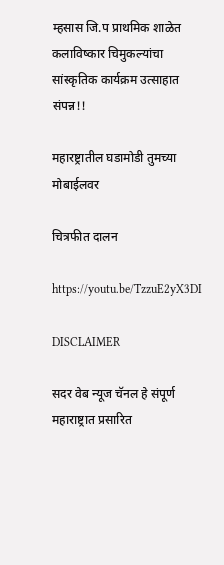म्हसास जि.प प्राथमिक शाळेत कलाविष्कार चिमुकल्यांचा सांस्कृतिक कार्यक्रम उत्साहात संपन्न!!

महारष्ट्रातील घडामोडी तुमच्या मोबाईलवर

चित्रफीत दालन

https://youtu.be/TzzuE2yX3DI

DISCLAIMER

सदर वेब न्यूज चॅनल हे संपूर्ण महाराष्ट्रात प्रसारित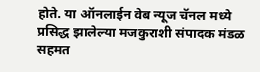होते. या ऑनलाईन वेब न्यूज चॅनल मध्ये प्रसिद्ध झालेल्या मजकुराशी संपादक मंडळ सहमत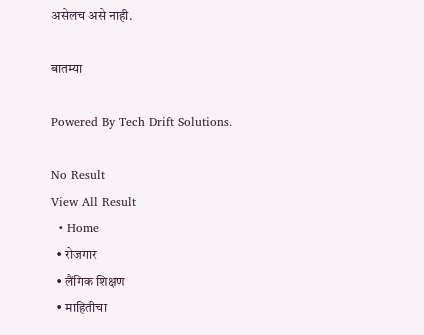असेलच असे नाही.

बातम्या

Powered By Tech Drift Solutions.

No Result
View All Result
  • Home
  • रोजगार
  • लैंगिक शिक्षण
  • माहितीचा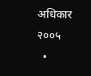अधिकार २००५
  •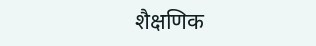शैक्षणिक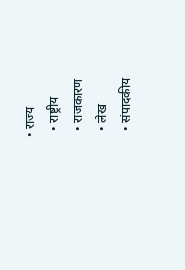• राज्य
  • राष्ट्रीय
  • राजकारण
  • लेख
  • संपादकीय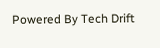Powered By Tech Drift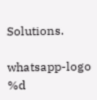Solutions.

whatsapp-logo
%d